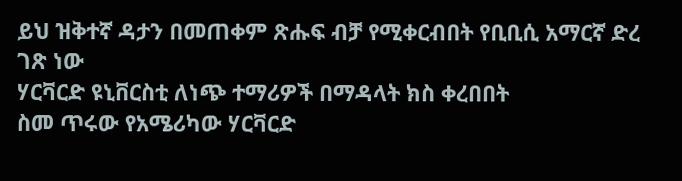ይህ ዝቅተኛ ዳታን በመጠቀም ጽሑፍ ብቻ የሚቀርብበት የቢቢሲ አማርኛ ድረ ገጽ ነው
ሃርቫርድ ዩኒቨርስቲ ለነጭ ተማሪዎች በማዳላት ክስ ቀረበበት
ስመ ጥሩው የአሜሪካው ሃርቫርድ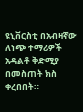ዩኒቨርስቲ በአብዛኛው ለነጭ ተማሪዎች አዳልቶ ቅድሚያ በመስጠት ክስ ቀረበበት።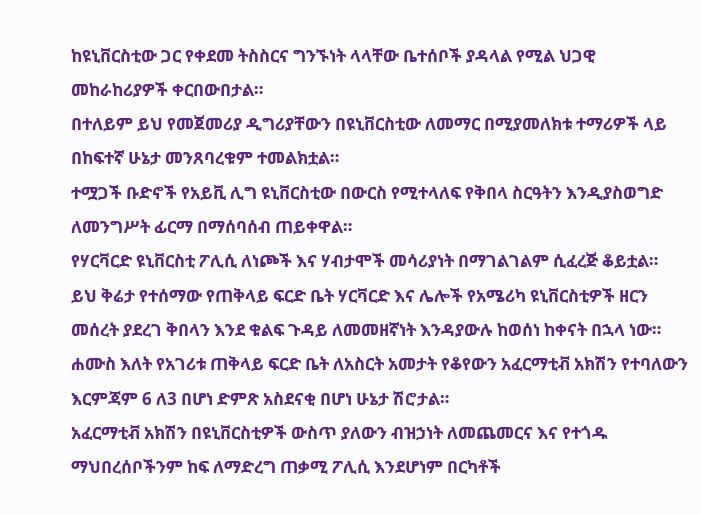ከዩኒቨርስቲው ጋር የቀደመ ትስስርና ግንኙነት ላላቸው ቤተሰቦች ያዳላል የሚል ህጋዊ መከራከሪያዎች ቀርበውበታል።
በተለይም ይህ የመጀመሪያ ዲግሪያቸውን በዩኒቨርስቲው ለመማር በሚያመለክቱ ተማሪዎች ላይ በከፍተኛ ሁኔታ መንጸባረቁም ተመልክቷል።
ተሟጋች ቡድኖች የአይቪ ሊግ ዩኒቨርስቲው በውርስ የሚተላለፍ የቅበላ ስርዓትን እንዲያስወግድ ለመንግሥት ፊርማ በማሰባሰብ ጠይቀዋል።
የሃርቫርድ ዩኒቨርስቲ ፖሊሲ ለነጮች እና ሃብታሞች መሳሪያነት በማገልገልም ሲፈረጅ ቆይቷል።
ይህ ቅሬታ የተሰማው የጠቅላይ ፍርድ ቤት ሃርቫርድ እና ሌሎች የአሜሪካ ዩኒቨርስቲዎች ዘርን መሰረት ያደረገ ቅበላን እንደ ቁልፍ ጉዳይ ለመመዘኛነት እንዳያውሉ ከወሰነ ከቀናት በኋላ ነው።
ሐሙስ እለት የአገሪቱ ጠቅላይ ፍርድ ቤት ለአስርት አመታት የቆየውን አፈርማቲቭ አክሽን የተባለውን እርምጃም 6 ለ3 በሆነ ድምጽ አስደናቂ በሆነ ሁኔታ ሽሮታል።
አፈርማቲቭ አክሽን በዩኒቨርስቲዎች ውስጥ ያለውን ብዝኃነት ለመጨመርና እና የተጎዱ ማህበረሰቦችንም ከፍ ለማድረግ ጠቃሚ ፖሊሲ እንደሆነም በርካቶች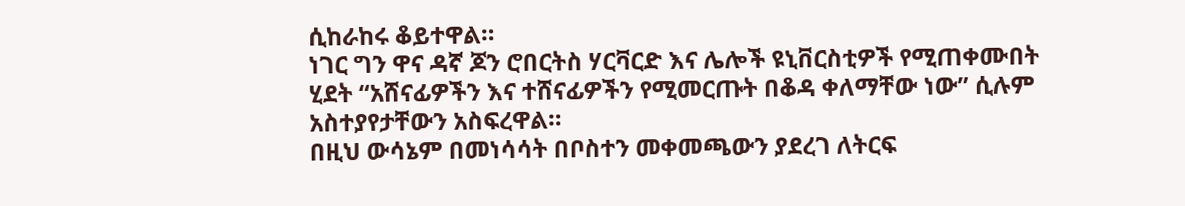ሲከራከሩ ቆይተዋል።
ነገር ግን ዋና ዳኛ ጆን ሮበርትስ ሃርቫርድ እና ሌሎች ዩኒቨርስቲዎች የሚጠቀሙበት ሂደት “አሸናፊዎችን እና ተሸናፊዎችን የሚመርጡት በቆዳ ቀለማቸው ነው” ሲሉም አስተያየታቸውን አስፍረዋል።
በዚህ ውሳኔም በመነሳሳት በቦስተን መቀመጫውን ያደረገ ለትርፍ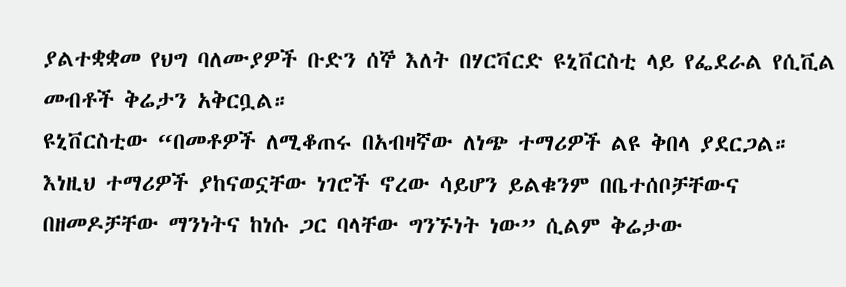ያልተቋቋመ የህግ ባለሙያዎች ቡድን ሰኞ እለት በሃርቫርድ ዩኒቨርስቲ ላይ የፌደራል የሲቪል መብቶች ቅሬታን አቅርቧል።
ዩኒቨርስቲው “በመቶዎች ለሚቆጠሩ በአብዛኛው ለነጭ ተማሪዎች ልዩ ቅበላ ያደርጋል። እነዚህ ተማሪዎች ያከናወኗቸው ነገሮች ኖረው ሳይሆን ይልቁንም በቤተሰቦቻቸውና በዘመዶቻቸው ማንነትና ከነሱ ጋር ባላቸው ግንኙነት ነው” ሲልም ቅሬታው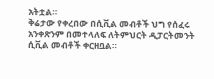አትቷል።
ቅሬታው የቀረበው በሲቪል መብቶች ህግ የሰፈሩ አንቀጽንም በመተላለፍ ለትምህርት ዲፓርትመንት ሲቪል መብቶች ቀርዘቧል።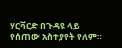ሃርቫርድ በጉዳዩ ላይ የሰጠው አስተያየት የለም።